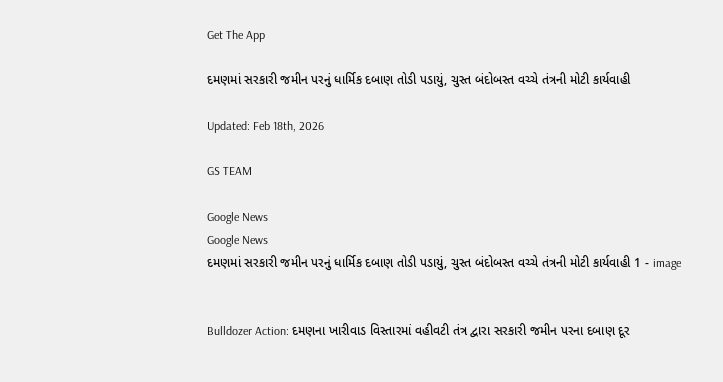Get The App

દમણમાં સરકારી જમીન પરનું ધાર્મિક દબાણ તોડી પડાયું, ચુસ્ત બંદોબસ્ત વચ્ચે તંત્રની મોટી કાર્યવાહી

Updated: Feb 18th, 2026

GS TEAM

Google News
Google News
દમણમાં સરકારી જમીન પરનું ધાર્મિક દબાણ તોડી પડાયું, ચુસ્ત બંદોબસ્ત વચ્ચે તંત્રની મોટી કાર્યવાહી 1 - image


Bulldozer Action: દમણના ખારીવાડ વિસ્તારમાં વહીવટી તંત્ર દ્વારા સરકારી જમીન પરના દબાણ દૂર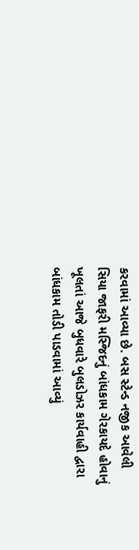કરવામાં આવ્યા છે. બસ સ્ટેન્ડ નજીક આવેલી સિયા જાફરી મસ્જિદનું બાંધકામ ગેરકાયદે હોવાનું ખૂલતાં આજે બુધવારે બુલડોઝર કાર્યવાહી દ્વારા બાંધકામ તોડી પાડવામાં આવ્યું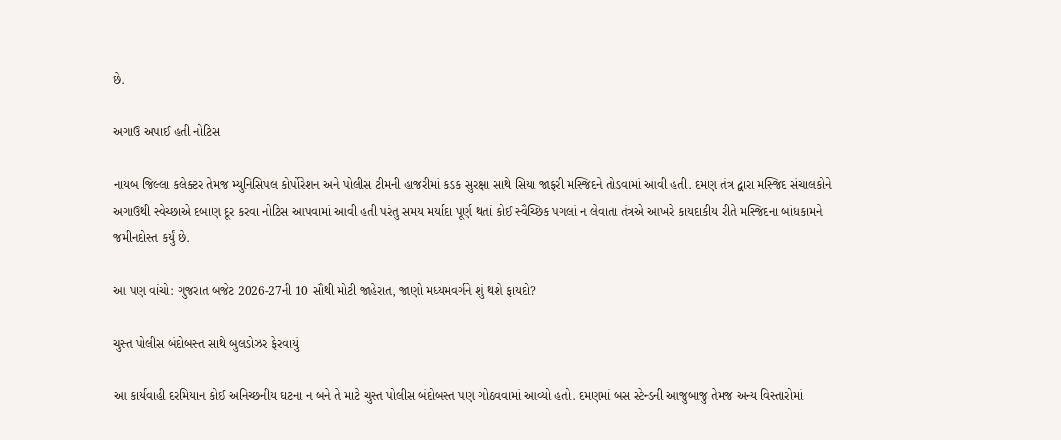છે.

અગાઉ અપાઈ હતી નોટિસ

નાયબ જિલ્લા કલેક્ટર તેમજ મ્યુનિસિપલ કોર્પોરેશન અને પોલીસ ટીમની હાજરીમાં કડક સુરક્ષા સાથે સિયા જાફરી મસ્જિદને તોડવામાં આવી હતી. દમણ તંત્ર દ્વારા મસ્જિદ સંચાલકોને અગાઉથી સ્વેચ્છાએ દબાણ દૂર કરવા નોટિસ આપવામાં આવી હતી પરંતુ સમય મર્યાદા પૂર્ણ થતાં કોઈ સ્વૈચ્છિક પગલાં ન લેવાતા તંત્રએ આખરે કાયદાકીય રીતે મસ્જિદના બાંધકામને જમીનદોસ્ત કર્યું છે.

આ પણ વાંચો: ગુજરાત બજેટ 2026-27ની 10 સૌથી મોટી જાહેરાત, જાણો મધ્યમવર્ગને શું થશે ફાયદો?

ચુસ્ત પોલીસ બંદોબસ્ત સાથે બુલડોઝર ફેરવાયું

આ કાર્યવાહી દરમિયાન કોઈ અનિચ્છનીય ઘટના ન બને તે માટે ચુસ્ત પોલીસ બંદોબસ્ત પણ ગોઠવવામાં આવ્યો હતો. દમણમાં બસ સ્ટેન્ડની આજુબાજુ તેમજ અન્ય વિસ્તારોમાં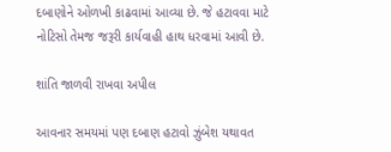દબાણોને ઓળખી કાઢવામાં આવ્યા છે. જે હટાવવા માટે નોટિસો તેમજ જરૂરી કાર્યવાહી હાથ ધરવામાં આવી છે.

શાંતિ જાળવી રાખવા અપીલ

આવનાર સમયમાં પણ દબાણ હટાવો ઝુંબેશ યથાવત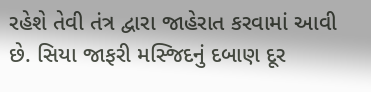રહેશે તેવી તંત્ર દ્વારા જાહેરાત કરવામાં આવી છે. સિયા જાફરી મસ્જિદનું દબાણ દૂર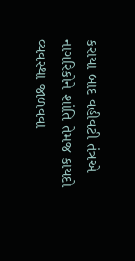કરાયા બાદ વહીવટી તંત્રએ નાગરિકોને શાંતિ તેમજ કાયદો વ્યવસ્થા જાળવવા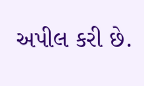અપીલ કરી છે.